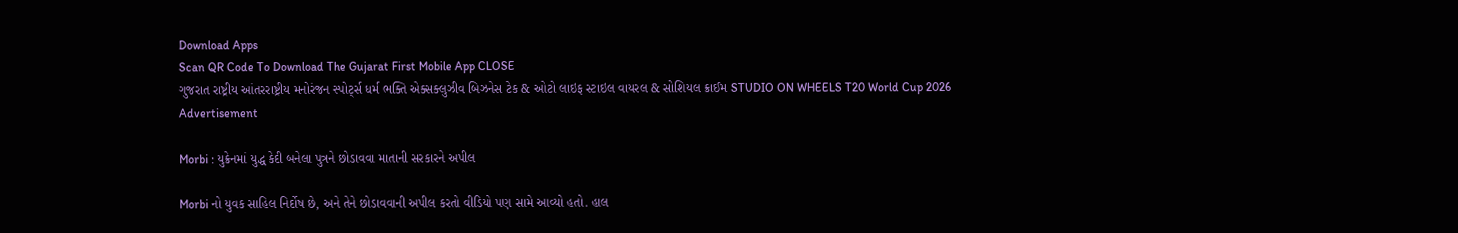Download Apps
Scan QR Code To Download The Gujarat First Mobile App CLOSE
ગુજરાત રાષ્ટ્રીય આંતરરાષ્ટ્રીય મનોરંજન સ્પોર્ટ્સ ધર્મ ભક્તિ એક્સક્લુઝીવ બિઝનેસ ટેક & ઓટો લાઇફ સ્ટાઇલ વાયરલ & સોશિયલ ક્રાઈમ STUDIO ON WHEELS T20 World Cup 2026
Advertisement

Morbi : યુક્રેનમાં યુદ્ધ કેદી બનેલા પુત્રને છોડાવવા માતાની સરકારને અપીલ

Morbi નો યુવક સાહિલ નિર્દોષ છે, અને તેને છોડાવવાની અપીલ કરતો વીડિયો પણ સામે આવ્યો હતો. હાલ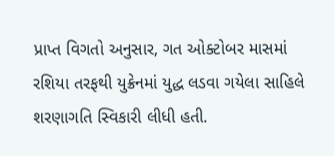પ્રાપ્ત વિગતો અનુસાર, ગત ઓક્ટોબર માસમાં રશિયા તરફથી યુક્રેનમાં યુદ્ધ લડવા ગયેલા સાહિલે શરણાગતિ સ્વિકારી લીધી હતી.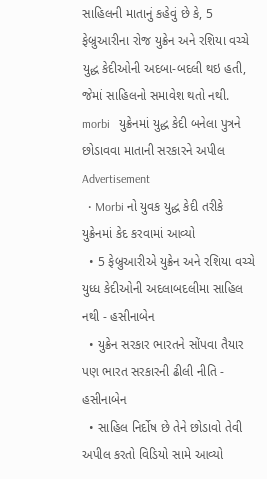સાહિલની માતાનું કહેવું છે કે, 5 ફેબ્રુઆરીના રોજ યુક્રેન અને રશિયા વચ્ચે યુદ્ધ કેદીઓની અદબા-બદલી થઇ હતી, જેમાં સાહિલનો સમાવેશ થતો નથી.
morbi   યુક્રેનમાં યુદ્ધ કેદી બનેલા પુત્રને છોડાવવા માતાની સરકારને અપીલ
Advertisement
  • Morbi નો યુવક યુદ્ધ કેદી તરીકે યુક્રેનમાં કેદ કરવામાં આવ્યો
  • 5 ફેબ્રુઆરીએ યુક્રેન અને રશિયા વચ્ચે યુધ્ધ કેદીઓની અદલાબદલીમા સાહિલ નથી - હસીનાબેન
  • યુક્રેન સરકાર ભારતને સોંપવા તૈયાર પણ ભારત સરકારની ઢીલી નીતિ - હસીનાબેન
  • સાહિલ નિર્દોષ છે તેને છોડાવો તેવી અપીલ કરતો વિડિયો સામે આવ્યો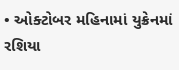• ઓક્ટોબર મહિનામાં યુક્રેનમાં રશિયા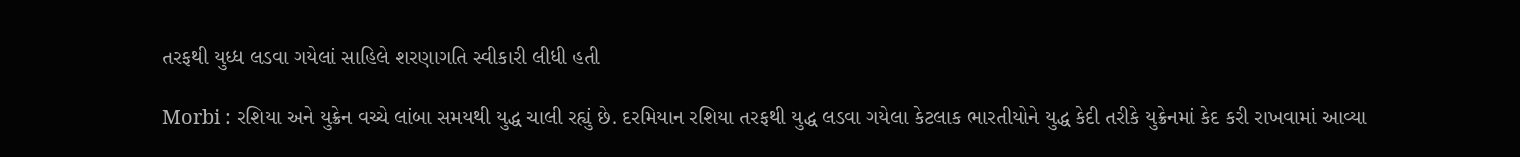તરફથી યુધ્ધ લડવા ગયેલાં સાહિલે શરણાગતિ સ્વીકારી લીધી હતી

Morbi : રશિયા અને યુક્રેન વચ્ચે લાંબા સમયથી યુદ્ધ ચાલી રહ્યું છે. દરમિયાન રશિયા તરફથી યુદ્ધ લડવા ગયેલા કેટલાક ભારતીયોને યુદ્ધ કેદી તરીકે યુક્રેનમાં કેદ કરી રાખવામાં આવ્યા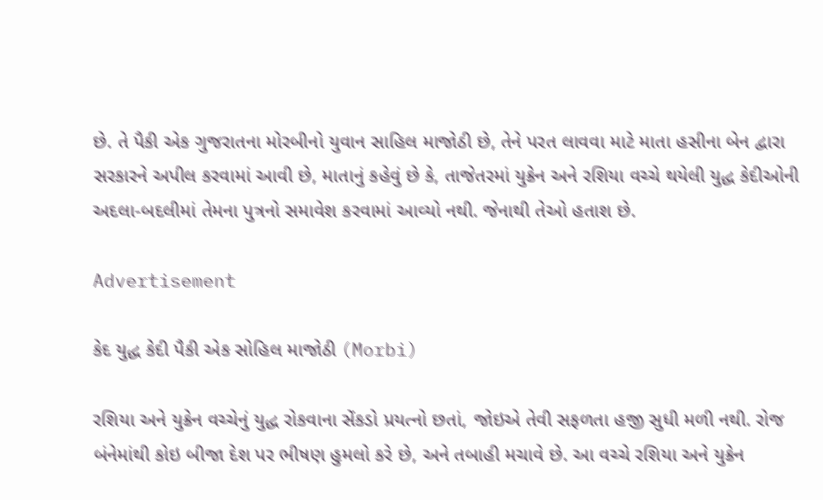છે. તે પૈકી એક ગુજરાતના મોરબીનો યુવાન સાહિલ માજોઠી છે, તેને પરત લાવવા માટે માતા હસીના બેન દ્વારા સરકારને અપીલ કરવામાં આવી છે, માતાનું કહેવું છે કે, તાજેતરમાં યુક્રેન અને રશિયા વચ્ચે થયેલી યુદ્ધ કેદીઓની અદલા-બદલીમાં તેમના પુત્રનો સમાવેશ કરવામાં આવ્યો નથી. જેનાથી તેઓ હતાશ છે.

Advertisement

કેદ યુદ્ધ કેદી પૈકી એક સોહિલ માજોઠી (Morbi)

રશિયા અને યુક્રેન વચ્ચેનું યુદ્ધ રોકવાના સેંકડો પ્રયત્નો છતાં, જોઇએ તેવી સફળતા હજી સુધી મળી નથી. રોજ બંનેમાંથી કોઇ બીજા દેશ પર ભીષણ હુમલો કરે છે, અને તબાહી મચાવે છે. આ વચ્ચે રશિયા અને યુક્રેન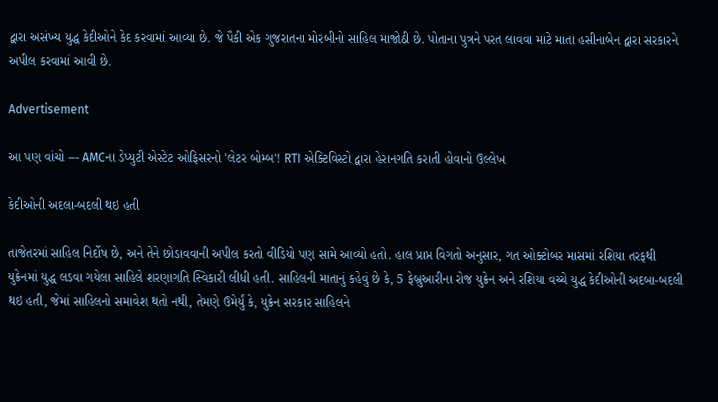દ્વારા અસંખ્ય યુદ્ધ કેદીઓને કેદ કરવામાં આવ્યા છે. જે પૈકી એક ગુજરાતના મોરબીનો સાહિલ માજોઠી છે. પોતાના પુત્રને પરત લાવવા માટે માતા હસીનાબેન દ્વારા સરકારને અપીલ કરવામાં આવી છે.

Advertisement

આ પણ વાંચો --- AMCના ડેપ્યુટી એસ્ટેટ ઓફિસરનો 'લેટર બોમ્બ'! RTI એક્ટિવિસ્ટો દ્વારા હેરાનગતિ કરાતી હોવાનો ઉલ્લેખ

કેદીઓની અદલા-બદલી થઇ હતી

તાજેતરમાં સાહિલ નિર્દોષ છે, અને તેને છોડાવવાની અપીલ કરતો વીડિયો પણ સામે આવ્યો હતો. હાલ પ્રાપ્ત વિગતો અનુસાર, ગત ઓક્ટોબર માસમાં રશિયા તરફથી યુક્રેનમાં યુદ્ધ લડવા ગયેલા સાહિલે શરણાગતિ સ્વિકારી લીધી હતી. સાહિલની માતાનું કહેવું છે કે, 5 ફેબ્રુઆરીના રોજ યુક્રેન અને રશિયા વચ્ચે યુદ્ધ કેદીઓની અદબા-બદલી થઇ હતી, જેમાં સાહિલનો સમાવેશ થતો નથી, તેમણે ઉમેર્યું કે, યુક્રેન સરકાર સાહિલને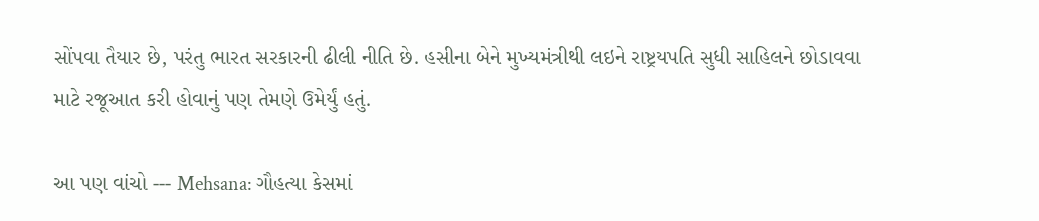સોંપવા તૈયાર છે, પરંતુ ભારત સરકારની ઢીલી નીતિ છે. હસીના બેને મુખ્યમંત્રીથી લઇને રાષ્ટ્રયપતિ સુધી સાહિલને છોડાવવા માટે રજૂઆત કરી હોવાનું પણ તેમણે ઉમેર્યું હતું.

આ પણ વાંચો --- Mehsana: ગૌહત્યા કેસમાં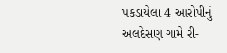પકડાયેલા 4 આરોપીનું અલદેસણ ગામે રી-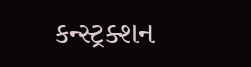કન્સ્ટ્રક્શન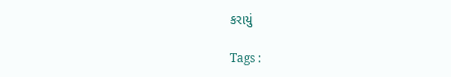કરાયું

Tags :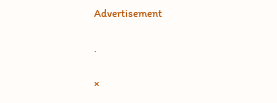Advertisement

.

×